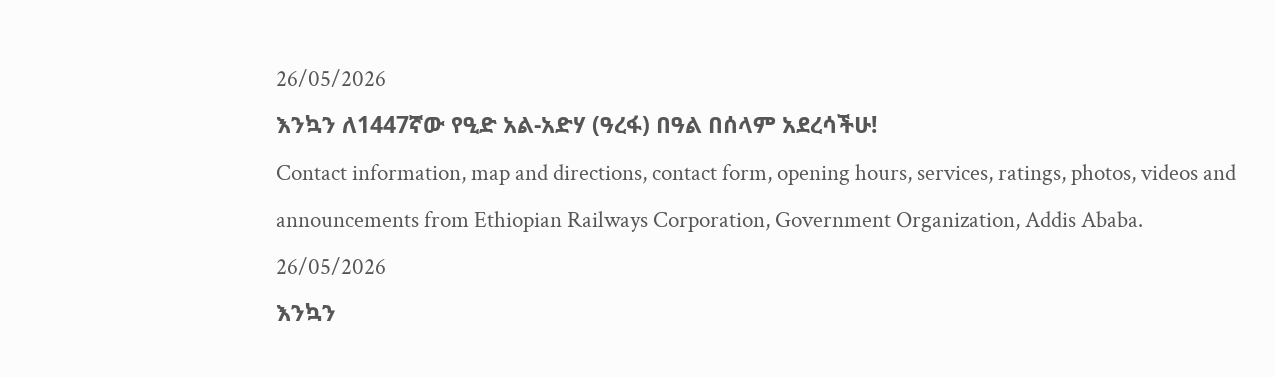26/05/2026
እንኳን ለ1447ኛው የዒድ አል-አድሃ (ዓረፋ) በዓል በሰላም አደረሳችሁ!
Contact information, map and directions, contact form, opening hours, services, ratings, photos, videos and announcements from Ethiopian Railways Corporation, Government Organization, Addis Ababa.
26/05/2026
እንኳን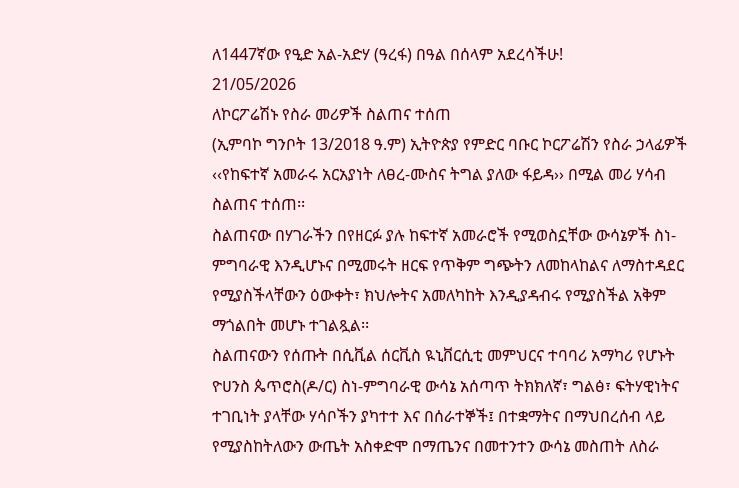ለ1447ኛው የዒድ አል-አድሃ (ዓረፋ) በዓል በሰላም አደረሳችሁ!
21/05/2026
ለኮርፖሬሽኑ የስራ መሪዎች ስልጠና ተሰጠ
(ኢምባኮ ግንቦት 13/2018 ዓ.ም) ኢትዮጵያ የምድር ባቡር ኮርፖሬሽን የስራ ኃላፊዎች ‹‹የከፍተኛ አመራሩ አርአያነት ለፀረ-ሙስና ትግል ያለው ፋይዳ›› በሚል መሪ ሃሳብ ስልጠና ተሰጠ፡፡
ስልጠናው በሃገራችን በየዘርፉ ያሉ ከፍተኛ አመራሮች የሚወስኗቸው ውሳኔዎች ስነ-ምግባራዊ እንዲሆኑና በሚመሩት ዘርፍ የጥቅም ግጭትን ለመከላከልና ለማስተዳደር የሚያስችላቸውን ዕውቀት፣ ክህሎትና አመለካከት እንዲያዳብሩ የሚያስችል አቅም ማጎልበት መሆኑ ተገልጿል፡፡
ስልጠናውን የሰጡት በሲቪል ሰርቪስ ዪኒቨርሲቲ መምህርና ተባባሪ አማካሪ የሆኑት ዮሀንስ ጴጥሮስ(ዶ/ር) ስነ-ምግባራዊ ውሳኔ አሰጣጥ ትክክለኛ፣ ግልፅ፣ ፍትሃዊነትና ተገቢነት ያላቸው ሃሳቦችን ያካተተ እና በሰራተኞች፤ በተቋማትና በማህበረሰብ ላይ የሚያስከትለውን ውጤት አስቀድሞ በማጤንና በመተንተን ውሳኔ መስጠት ለስራ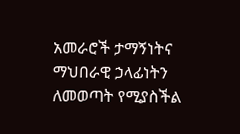አመራሮች ታማኝነትና ማህበራዊ ኃላፊነትን ለመወጣት የሚያስችል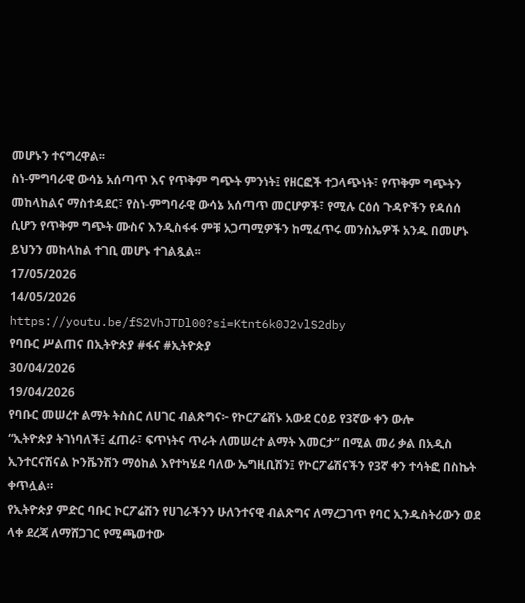መሆኑን ተናግረዋል፡፡
ስነ-ምግባራዊ ውሳኔ አሰጣጥ እና የጥቅም ግጭት ምንነት፤ የዘርፎች ተጋላጭነት፣ የጥቅም ግጭትን መከላከልና ማስተዳደር፣ የስነ-ምግባራዊ ውሳኔ አሰጣጥ መርሆዎች፣ የሚሉ ርዕሰ ጉዳዮችን የዳሰሰ ሲሆን የጥቅም ግጭት ሙስና እንዲስፋፋ ምቹ አጋጣሚዎችን ከሚፈጥሩ መንስኤዎች አንዱ በመሆኑ ይህንን መከላከል ተገቢ መሆኑ ተገልጿል፡፡
17/05/2026
14/05/2026
https://youtu.be/fS2VhJTDl00?si=Ktnt6k0J2vlS2dby
የባቡር ሥልጠና በኢትዮጵያ #ፋና #ኢትዮጵያ
30/04/2026
19/04/2026
የባቡር መሠረተ ልማት ትስስር ለሀገር ብልጽግና፦ የኮርፖሬሽኑ አውደ ርዕይ የ3ኛው ቀን ውሎ
“ኢትዮጵያ ትገነባለች፤ ፈጠራ፣ ፍጥነትና ጥራት ለመሠረተ ልማት እመርታ” በሚል መሪ ቃል በአዲስ ኢንተርናሽናል ኮንቬንሽን ማዕከል እየተካሄደ ባለው ኤግዚቢሽን፤ የኮርፖሬሽናችን የ3ኛ ቀን ተሳትፎ በስኬት ቀጥሏል።
የኢትዮጵያ ምድር ባቡር ኮርፖሬሽን የሀገራችንን ሁለንተናዊ ብልጽግና ለማረጋገጥ የባር ኢንዱስትሪውን ወደ ላቀ ደረጃ ለማሸጋገር የሚጫወተው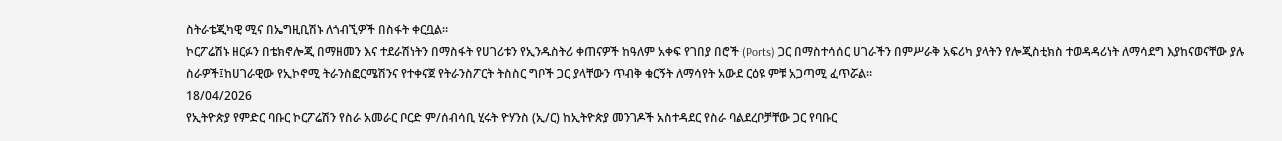ስትራቴጂካዊ ሚና በኤግዚቢሽኑ ለጎብኚዎች በስፋት ቀርቧል።
ኮርፖሬሽኑ ዘርፉን በቴክኖሎጂ በማዘመን እና ተደራሽነትን በማስፋት የሀገሪቱን የኢንዱስትሪ ቀጠናዎች ከዓለም አቀፍ የገበያ በሮች (Ports) ጋር በማስተሳሰር ሀገራችን በምሥራቅ አፍሪካ ያላትን የሎጂስቲክስ ተወዳዳሪነት ለማሳደግ እያከናወናቸው ያሉ ስራዎች፤ከሀገራዊው የኢኮኖሚ ትራንስፎርሜሽንና የተቀናጀ የትራንስፖርት ትስስር ግቦች ጋር ያላቸውን ጥብቅ ቁርኝት ለማሳየት አውደ ርዕዩ ምቹ አጋጣሚ ፈጥሯል።
18/04/2026
የኢትዮጵያ የምድር ባቡር ኮርፖሬሽን የስራ አመራር ቦርድ ም/ሰብሳቢ ሂሩት ዮሃንስ (ኢ/ር) ከኢትዮጵያ መንገዶች አስተዳደር የስራ ባልደረቦቻቸው ጋር የባቡር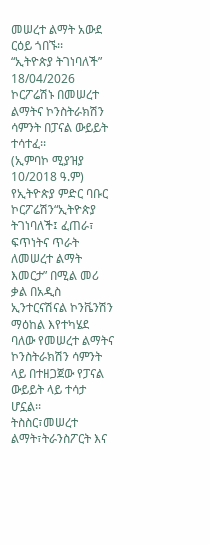መሠረተ ልማት አውደ ርዕይ ጎበኙ፡፡
“ኢትዮጵያ ትገነባለች”
18/04/2026
ኮርፖሬሽኑ በመሠረተ ልማትና ኮንስትራክሽን ሳምንት በፓናል ውይይት ተሳተፈ፡፡
(ኢምባኮ ሚያዝያ 10/2018 ዓ.ም) የኢትዮጵያ ምድር ባቡር ኮርፖሬሽን“ኢትዮጵያ ትገነባለች፤ ፈጠራ፣ ፍጥነትና ጥራት ለመሠረተ ልማት እመርታ” በሚል መሪ ቃል በአዲስ ኢንተርናሽናል ኮንቬንሽን ማዕከል እየተካሄደ ባለው የመሠረተ ልማትና ኮንስትራክሽን ሳምንት ላይ በተዘጋጀው የፓናል ውይይት ላይ ተሳታ ሆኗል፡፡
ትስስር፣መሠረተ ልማት፣ትራንስፖርት እና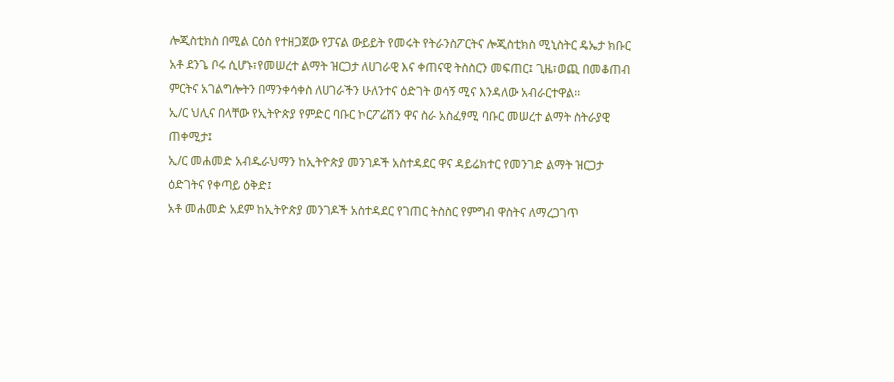ሎጂስቲክስ በሚል ርዕስ የተዘጋጀው የፓናል ውይይት የመሩት የትራንስፖርትና ሎጂስቲክስ ሚኒስትር ዴኤታ ክቡር አቶ ደንጌ ቦሩ ሲሆኑ፣የመሠረተ ልማት ዝርጋታ ለሀገራዊ እና ቀጠናዊ ትስስርን መፍጠር፤ ጊዜ፣ወጪ በመቆጠብ ምርትና አገልግሎትን በማንቀሳቀስ ለሀገራችን ሁለንተና ዕድገት ወሳኝ ሚና እንዳለው አብራርተዋል፡፡
ኢ/ር ህሊና በላቸው የኢትዮጵያ የምድር ባቡር ኮርፖሬሽን ዋና ስራ አስፈፃሚ ባቡር መሠረተ ልማት ስትራያዊ ጠቀሚታ፤
ኢ/ር መሐመድ አብዱራህማን ከኢትዮጵያ መንገዶች አስተዳደር ዋና ዳይሬክተር የመንገድ ልማት ዝርጋታ ዕድገትና የቀጣይ ዕቅድ፤
አቶ መሐመድ አደም ከኢትዮጵያ መንገዶች አስተዳደር የገጠር ትስስር የምግብ ዋስትና ለማረጋገጥ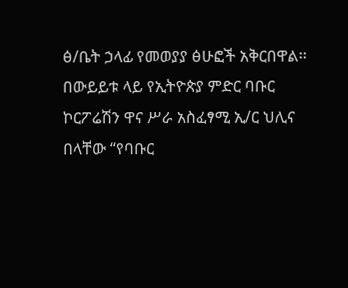ፅ/ቤት ኃላፊ የመወያያ ፅሁፎች አቅርበዋል፡፡
በውይይቱ ላይ የኢትዮጵያ ምድር ባቡር ኮርፖሬሽን ዋና ሥራ አስፈፃሚ ኢ/ር ህሊና በላቸው “የባቡር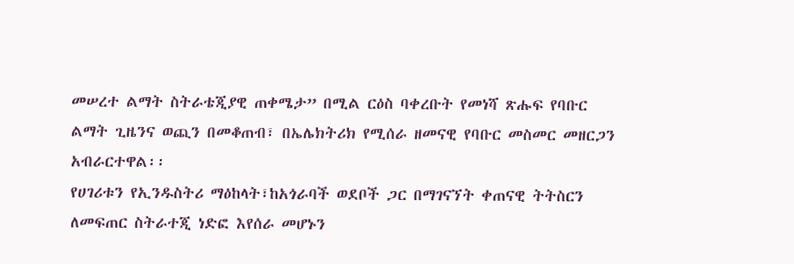መሠረተ ልማት ስትራቴጂያዊ ጠቀሜታ” በሚል ርዕስ ባቀረቡት የመነሻ ጽሑፍ የባቡር ልማት ጊዜንና ወጪን በመቆጠብ፣ በኤሌክትሪክ የሚሰራ ዘመናዊ የባቡር መስመር መዘርጋን አብራርተዋል፡፡
የሀገሪቱን የኢንዱስትሪ ማዕከላት፣ከአጎራባች ወደቦች ጋር በማገናኘት ቀጠናዊ ትትስርን ለመፍጠር ስትራተጂ ነድፎ እየሰራ መሆኑን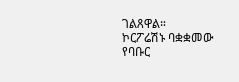ገልጸዋል።
ኮርፖሬሽኑ ባቋቋመው የባቡር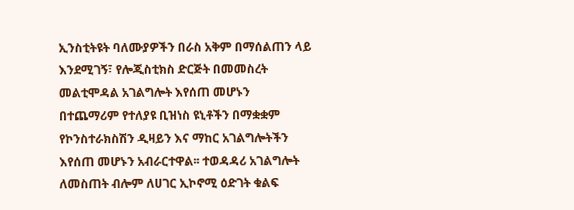ኢንስቲትዩት ባለሙያዎችን በራስ አቅም በማሰልጠን ላይ እንደሚገኝ፣ የሎጂስቲክስ ድርጅት በመመስረት መልቲሞዳል አገልግሎት እየሰጠ መሆኑን በተጨማሪም የተለያዩ ቢዝነስ ዩኒቶችን በማቋቋም የኮንስተራክስሽን ዲዛይን እና ማከር አገልግሎትችን እየሰጠ መሆኑን አብራርተዋል፡፡ ተወዳዳሪ አገልግሎት ለመስጠት ብሎም ለሀገር ኢኮኖሚ ዕድገት ቁልፍ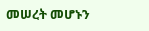መሠረት መሆኑን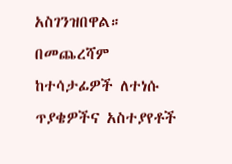አስገንዝበዋል።
በመጨረሻም ከተሳታፊዎች ለተነሱ ጥያቄዎችና አስተያየቶች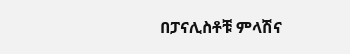በፓናሊስቶቹ ምላሽና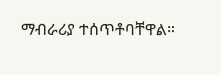ማብራሪያ ተሰጥቶባቸዋል።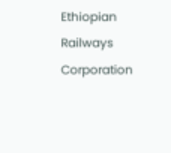Ethiopian Railways Corporation